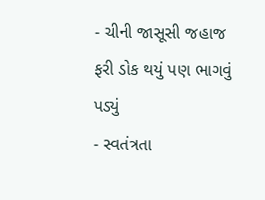- ચીની જાસૂસી જહાજ ફરી ડોક થયું પણ ભાગવું પડ્યું
- સ્વતંત્રતા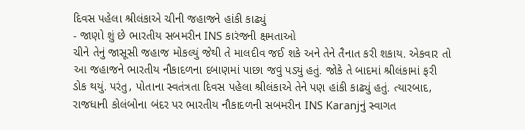દિવસ પહેલા શ્રીલંકાએ ચીની જહાજને હાંકી કાઢ્યું
- જાણો શું છે ભારતીય સબમરીન INS કારંજની ક્ષમતાઓ
ચીને તેનું જાસૂસી જહાજ મોકલ્યું જેથી તે માલદીવ જઈ શકે અને તેને તૈનાત કરી શકાય. એકવાર તો આ જહાજને ભારતીય નૌકાદળના દબાણમાં પાછા જવું પડ્યું હતું. જોકે તે બાદમાં શ્રીલંકામાં ફરી ડોક થયું. પરંતુ, પોતાના સ્વતંત્રતા દિવસ પહેલા શ્રીલંકાએ તેને પણ હાંકી કાઢ્યું હતું. ત્યારબાદ, રાજધાની કોલંબોના બંદર પર ભારતીય નૌકાદળની સબમરીન INS Karanjનું સ્વાગત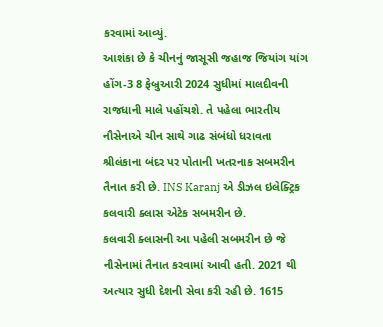કરવામાં આવ્યું.
આશંકા છે કે ચીનનું જાસૂસી જહાજ જિયાંગ યાંગ હોંગ-3 8 ફેબ્રુઆરી 2024 સુધીમાં માલદીવની રાજધાની માલે પહોંચશે. તે પહેલા ભારતીય નૌસેનાએ ચીન સાથે ગાઢ સંબંધો ધરાવતા શ્રીલંકાના બંદર પર પોતાની ખતરનાક સબમરીન તૈનાત કરી છે. INS Karanj એ ડીઝલ ઇલેક્ટ્રિક કલવારી ક્લાસ એટેક સબમરીન છે.
કલવારી ક્લાસની આ પહેલી સબમરીન છે જે નૌસેનામાં તૈનાત કરવામાં આવી હતી. 2021 થી અત્યાર સુધી દેશની સેવા કરી રહી છે. 1615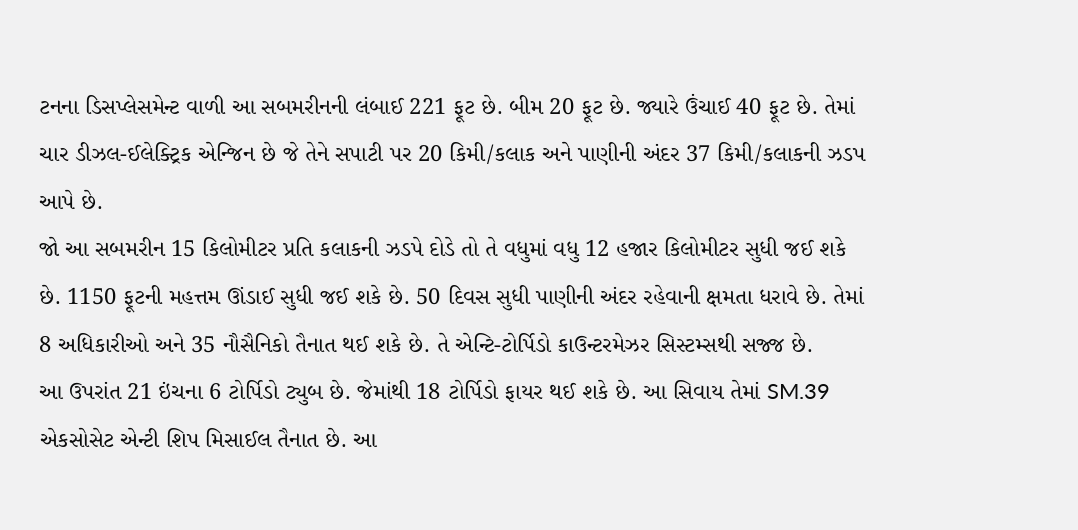ટનના ડિસપ્લેસમેન્ટ વાળી આ સબમરીનની લંબાઈ 221 ફૂટ છે. બીમ 20 ફૂટ છે. જ્યારે ઉંચાઈ 40 ફૂટ છે. તેમાં ચાર ડીઝલ-ઈલેક્ટ્રિક એન્જિન છે જે તેને સપાટી પર 20 કિમી/કલાક અને પાણીની અંદર 37 કિમી/કલાકની ઝડપ આપે છે.
જો આ સબમરીન 15 કિલોમીટર પ્રતિ કલાકની ઝડપે દોડે તો તે વધુમાં વધુ 12 હજાર કિલોમીટર સુધી જઈ શકે છે. 1150 ફૂટની મહત્તમ ઊંડાઈ સુધી જઈ શકે છે. 50 દિવસ સુધી પાણીની અંદર રહેવાની ક્ષમતા ધરાવે છે. તેમાં 8 અધિકારીઓ અને 35 નૌસૈનિકો તૈનાત થઈ શકે છે. તે એન્ટિ-ટોર્પિડો કાઉન્ટરમેઝર સિસ્ટમ્સથી સજ્જ છે.
આ ઉપરાંત 21 ઇંચના 6 ટોર્પિડો ટ્યુબ છે. જેમાંથી 18 ટોર્પિડો ફાયર થઈ શકે છે. આ સિવાય તેમાં SM.39 એકસોસેટ એન્ટી શિપ મિસાઈલ તૈનાત છે. આ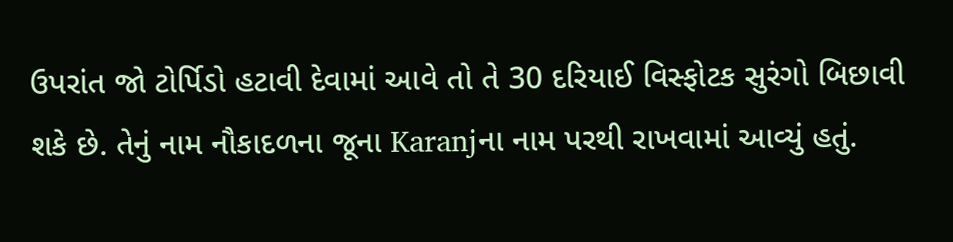ઉપરાંત જો ટોર્પિડો હટાવી દેવામાં આવે તો તે 30 દરિયાઈ વિસ્ફોટક સુરંગો બિછાવી શકે છે. તેનું નામ નૌકાદળના જૂના Karanjના નામ પરથી રાખવામાં આવ્યું હતું.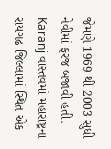જેમણે 1969 થી 2003 સુધી નેવીમાં ફરજ બજાવી હતી. Karanj વાસ્તવમાં મહારાષ્ટ્રના રાયગઢ જિલ્લામાં સ્થિત એક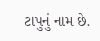ટાપુનું નામ છે.